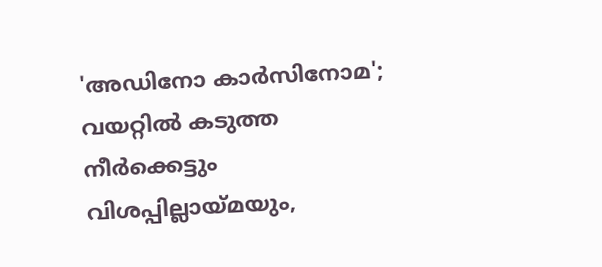'അഡിനോ കാര്‍സിനോമ'; വയറ്റില്‍ കടുത്ത നീര്‍ക്കെട്ടും വിശപ്പില്ലായ്മയും,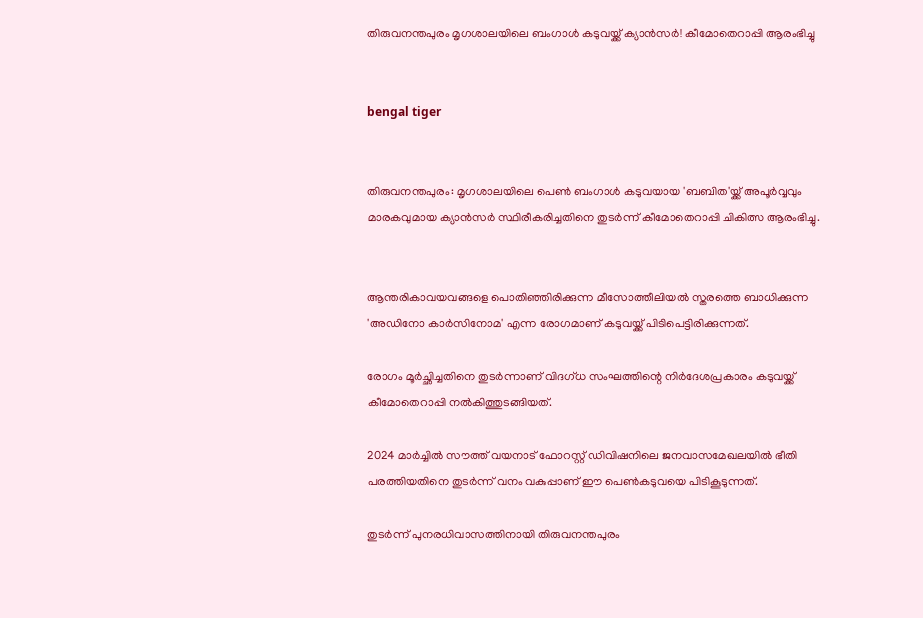തിരുവനന്തപുരം മൃഗശാലയിലെ ബംഗാള്‍ കടുവയ്ക്ക് ക്യാന്‍സര്‍! കീമോതെറാപ്പി ആരംഭിച്ചു


bengal tiger


തിരുവനന്തപുരം: മൃഗശാലയിലെ പെണ്‍ ബംഗാള്‍ കടുവയായ 'ബബിത'യ്ക്ക് അപൂര്‍വ്വവും മാരകവുമായ ക്യാന്‍സര്‍ സ്ഥിരീകരിച്ചതിനെ തുടര്‍ന്ന് കീമോതെറാപ്പി ചികിത്സ ആരംഭിച്ചു.


ആന്തരികാവയവങ്ങളെ പൊതിഞ്ഞിരിക്കുന്ന മീസോത്തീലിയല്‍ സ്തരത്തെ ബാധിക്കുന്ന 'അഡിനോ കാര്‍സിനോമ' എന്ന രോഗമാണ് കടുവയ്ക്ക് പിടിപെട്ടിരിക്കുന്നത്.

രോഗം മൂര്‍ച്ഛിച്ചതിനെ തുടര്‍ന്നാണ് വിദഗ്ധ സംഘത്തിന്റെ നിര്‍ദേശപ്രകാരം കടുവയ്ക്ക് കീമോതെറാപ്പി നല്‍കിത്തുടങ്ങിയത്.

2024 മാര്‍ച്ചില്‍ സൗത്ത് വയനാട് ഫോറസ്റ്റ് ഡിവിഷനിലെ ജനവാസമേഖലയില്‍ ഭീതി പരത്തിയതിനെ തുടര്‍ന്ന് വനം വകുപ്പാണ് ഈ പെണ്‍കടുവയെ പിടികൂടുന്നത്.

തുടര്‍ന്ന് പുനരധിവാസത്തിനായി തിരുവനന്തപുരം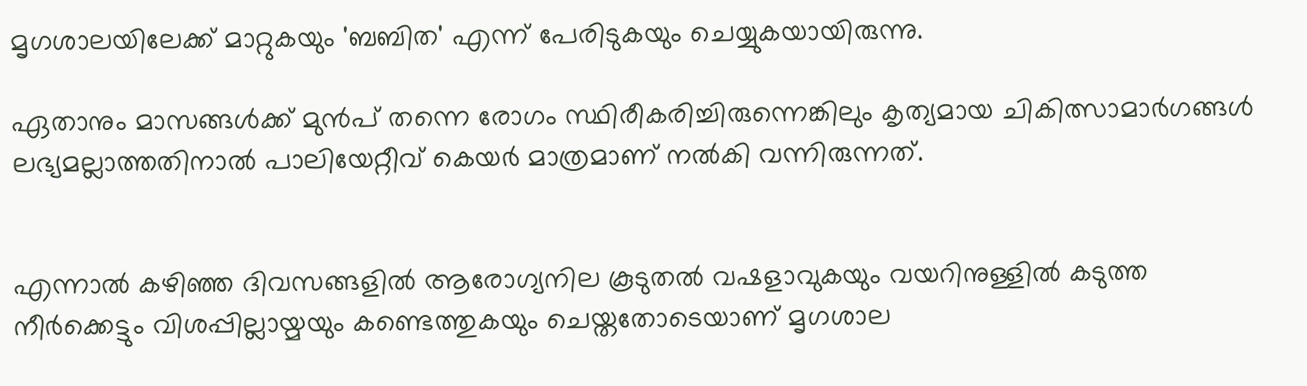മൃഗശാലയിലേക്ക് മാറ്റുകയും 'ബബിത' എന്ന് പേരിടുകയും ചെയ്യുകയായിരുന്നു.

ഏതാനും മാസങ്ങള്‍ക്ക് മുന്‍പ് തന്നെ രോഗം സ്ഥിരീകരിച്ചിരുന്നെങ്കിലും കൃത്യമായ ചികിത്സാമാര്‍ഗങ്ങള്‍ ലഭ്യമല്ലാത്തതിനാല്‍ പാലിയേറ്റീവ് കെയര്‍ മാത്രമാണ് നല്‍കി വന്നിരുന്നത്.


എന്നാല്‍ കഴിഞ്ഞ ദിവസങ്ങളില്‍ ആരോഗ്യനില കൂടുതല്‍ വഷളാവുകയും വയറിനുള്ളില്‍ കടുത്ത നീര്‍ക്കെട്ടും വിശപ്പില്ലായ്മയും കണ്ടെത്തുകയും ചെയ്തതോടെയാണ് മൃഗശാല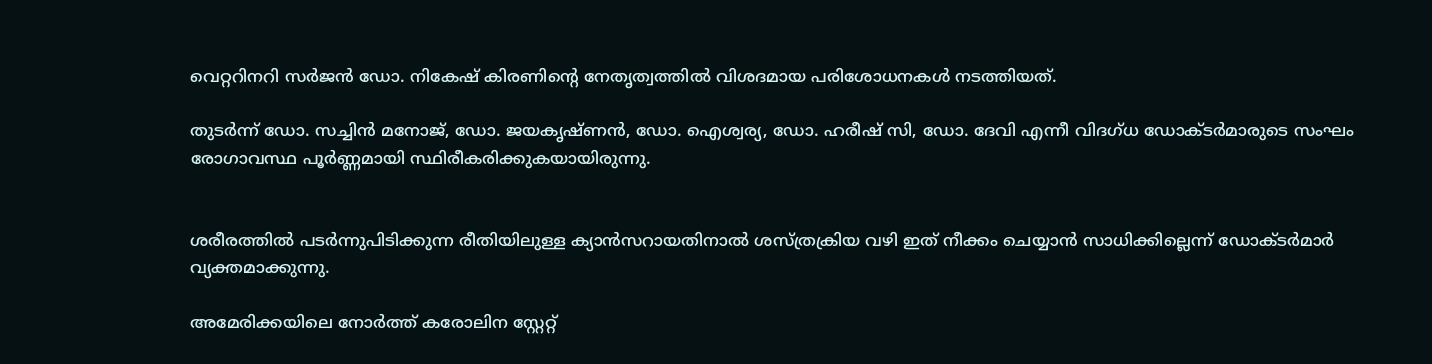വെറ്ററിനറി സര്‍ജന്‍ ഡോ. നികേഷ് കിരണിന്റെ നേതൃത്വത്തില്‍ വിശദമായ പരിശോധനകള്‍ നടത്തിയത്.

തുടര്‍ന്ന് ഡോ. സച്ചിന്‍ മനോജ്, ഡോ. ജയകൃഷ്ണന്‍, ഡോ. ഐശ്വര്യ, ഡോ. ഹരീഷ് സി, ഡോ. ദേവി എന്നീ വിദഗ്ധ ഡോക്ടര്‍മാരുടെ സംഘം രോഗാവസ്ഥ പൂര്‍ണ്ണമായി സ്ഥിരീകരിക്കുകയായിരുന്നു.


ശരീരത്തില്‍ പടര്‍ന്നുപിടിക്കുന്ന രീതിയിലുള്ള ക്യാന്‍സറായതിനാല്‍ ശസ്ത്രക്രിയ വഴി ഇത് നീക്കം ചെയ്യാന്‍ സാധിക്കില്ലെന്ന് ഡോക്ടര്‍മാര്‍ വ്യക്തമാക്കുന്നു.

അമേരിക്കയിലെ നോര്‍ത്ത് കരോലിന സ്റ്റേറ്റ്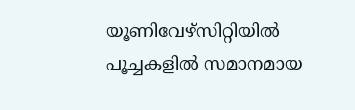യൂണിവേഴ്‌സിറ്റിയില്‍ പൂച്ചകളില്‍ സമാനമായ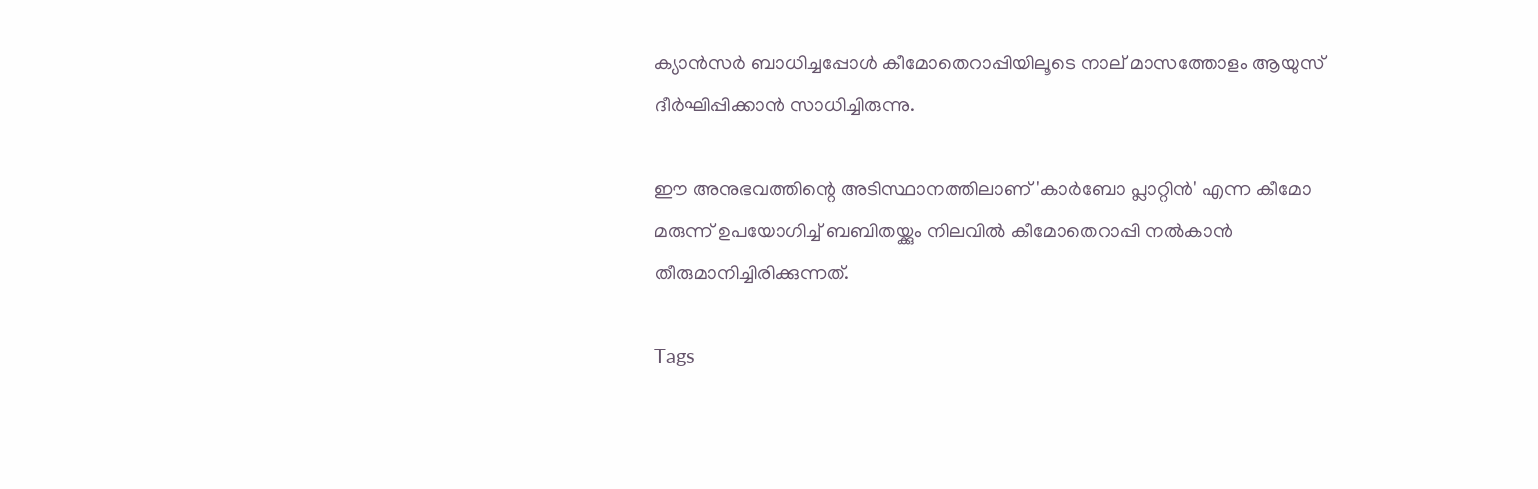ക്യാന്‍സര്‍ ബാധിച്ചപ്പോള്‍ കീമോതെറാപ്പിയിലൂടെ നാല് മാസത്തോളം ആയുസ് ദീര്‍ഘിപ്പിക്കാന്‍ സാധിച്ചിരുന്നു.

ഈ അനുഭവത്തിന്റെ അടിസ്ഥാനത്തിലാണ് 'കാര്‍ബോ പ്ലാറ്റിന്‍' എന്ന കീമോ മരുന്ന് ഉപയോഗിച്ച് ബബിതയ്ക്കും നിലവില്‍ കീമോതെറാപ്പി നല്‍കാന്‍ തീരുമാനിച്ചിരിക്കുന്നത്.

Tags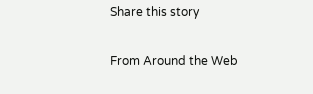Share this story

From Around the Web